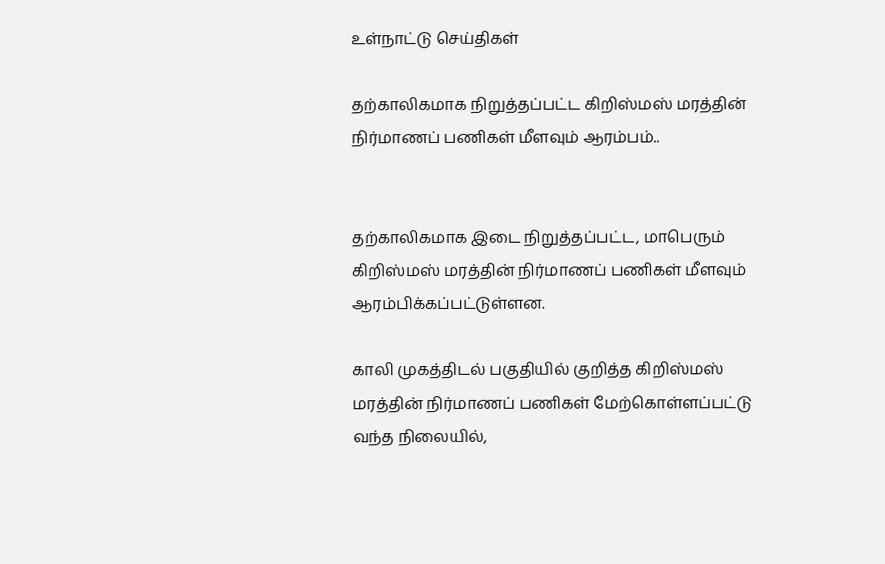உள்நாட்டு செய்திகள்

தற்காலிகமாக நிறுத்தப்பட்ட கிறிஸ்மஸ் மரத்தின் நிர்மாணப் பணிகள் மீளவும் ஆரம்பம்..


தற்காலிகமாக இடை நிறுத்தப்பட்ட, மாபெரும் கிறிஸ்மஸ் மரத்தின் நிர்மாணப் பணிகள் மீளவும் ஆரம்பிக்கப்பட்டுள்ளன.

காலி முகத்திடல் பகுதியில் குறித்த கிறிஸ்மஸ் மரத்தின் நிர்மாணப் பணிகள் மேற்கொள்ளப்பட்டு வந்த நிலையில்,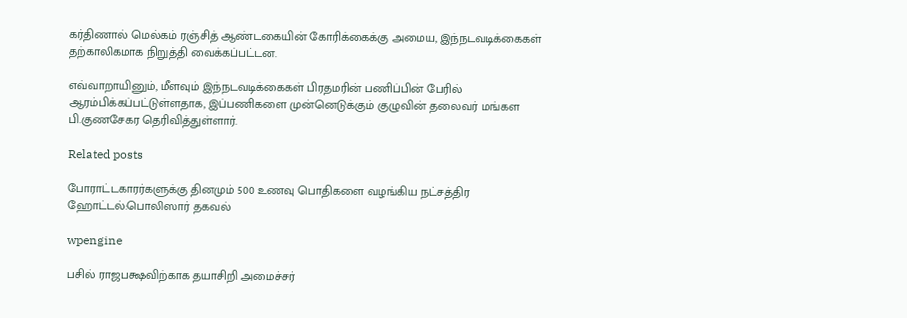கர்திணால் மெல்கம் ரஞ்சித் ஆண்டகையின் கோரிக்கைக்கு அமைய, இந்நடவடிக்கைகள் தற்காலிகமாக நிறுத்தி வைக்கப்பட்டன.

எவ்வாறாயினும், மீளவும் இந்நடவடிக்கைகள் பிரதமரின் பணிப்பின் பேரில் ஆரம்பிக்கப்பட்டுள்ளதாக, இப்பணிகளை முன்னெடுக்கும் குழுவின் தலைவர் மங்கள பி.குணசேகர தெரிவித்துள்ளார்.

Related posts

போராட்டகாரர்களுக்கு தினமும் 500 உணவு பொதிகளை வழங்கிய நட்சத்திர ஹோட்டல்:பொலிஸார் தகவல்

wpengine

பசில் ராஜபக்ஷவிற்காக தயாசிறி அமைச்சர்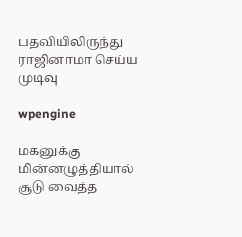பதவியிலிருந்து ராஜினாமா செய்ய முடிவு

wpengine

மகனுக்கு மின்னழுத்தியால் சூடு வைத்த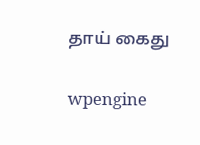தாய் கைது

wpengine